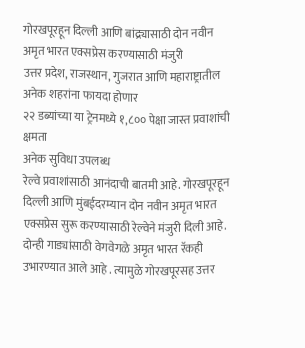गोरखपूरहून दिल्ली आणि बांद्र्यासाठी दोन नवीन अमृत भारत एक्सप्रेस करण्यासाठी मंजुरी
उत्तर प्रदेश, राजस्थान, गुजरात आणि महाराष्ट्रातील अनेक शहरांना फायदा होणार
२२ डब्यांच्या या ट्रेनमध्ये १,८०० पेक्षा जास्त प्रवाशांची क्षमता
अनेक सुविधा उपलब्ध
रेल्वे प्रवाशांसाठी आनंदाची बातमी आहे. गोरखपूरहून दिल्ली आणि मुंबईदरम्यान दोन नवीन अमृत भारत एक्सप्रेस सुरू करण्यासाठी रेल्वेने मंजुरी दिली आहे. दोन्ही गाड्यांसाठी वेगवेगळे अमृत भारत रॅकही उभारण्यात आले आहे . त्यामुळे गोरखपूरसह उत्तर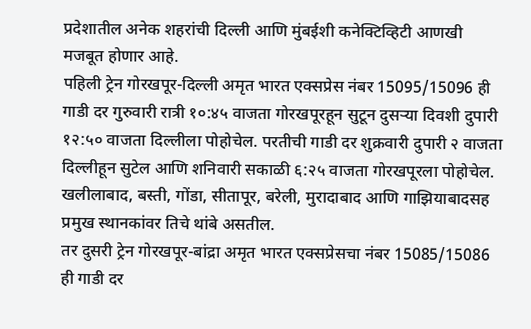प्रदेशातील अनेक शहरांची दिल्ली आणि मुंबईशी कनेक्टिव्हिटी आणखी मजबूत होणार आहे.
पहिली ट्रेन गोरखपूर-दिल्ली अमृत भारत एक्सप्रेस नंबर 15095/15096 ही गाडी दर गुरुवारी रात्री १०:४५ वाजता गोरखपूरहून सुटून दुसऱ्या दिवशी दुपारी १२:५० वाजता दिल्लीला पोहोचेल. परतीची गाडी दर शुक्रवारी दुपारी २ वाजता दिल्लीहून सुटेल आणि शनिवारी सकाळी ६:२५ वाजता गोरखपूरला पोहोचेल. खलीलाबाद, बस्ती, गोंडा, सीतापूर, बरेली, मुरादाबाद आणि गाझियाबादसह प्रमुख स्थानकांवर तिचे थांबे असतील.
तर दुसरी ट्रेन गोरखपूर-बांद्रा अमृत भारत एक्सप्रेसचा नंबर 15085/15086 ही गाडी दर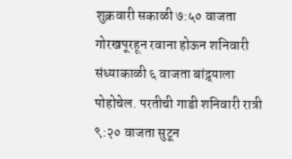शुक्रवारी सकाळी ७:५० वाजता गोरखपूरहून रवाना होऊन शनिवारी संध्याकाळी ६ वाजता बांद्र्याला पोहोचेल. परतीची गाडी शनिवारी रात्री ९:२० वाजता सुटून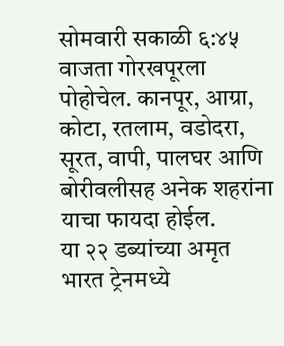सोमवारी सकाळी ६:४५ वाजता गोरखपूरला पोहोचेल. कानपूर, आग्रा, कोटा, रतलाम, वडोदरा, सूरत, वापी, पालघर आणि बोरीवलीसह अनेक शहरांना याचा फायदा होईल.
या २२ डब्यांच्या अमृत भारत ट्रेनमध्ये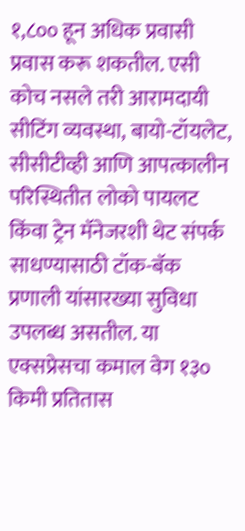१,८०० हून अधिक प्रवासी प्रवास करू शकतील. एसी कोच नसले तरी आरामदायी सीटिंग व्यवस्था, बायो-टॉयलेट, सीसीटीव्ही आणि आपत्कालीन परिस्थितीत लोको पायलट किंवा ट्रेन मॅनेजरशी थेट संपर्क साधण्यासाठी टॉक-बॅक प्रणाली यांसारख्या सुविधा उपलब्ध असतील. या एक्सप्रेसचा कमाल वेग १३० किमी प्रतितास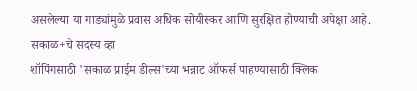असलेल्या या गाड्यांमुळे प्रवास अधिक सोयीस्कर आणि सुरक्षित होण्याची अपेक्षा आहे.
सकाळ+चे सदस्य व्हा
शॉपिंगसाठी 'सकाळ प्राईम डील्स'च्या भन्नाट ऑफर्स पाहण्यासाठी क्लिक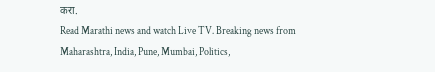करा.
Read Marathi news and watch Live TV. Breaking news from Maharashtra, India, Pune, Mumbai, Politics,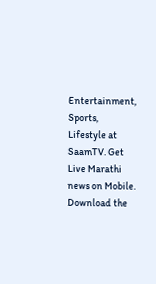Entertainment, Sports, Lifestyle at SaamTV. Get Live Marathi news on Mobile. Download the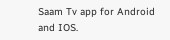Saam Tv app for Android and IOS.